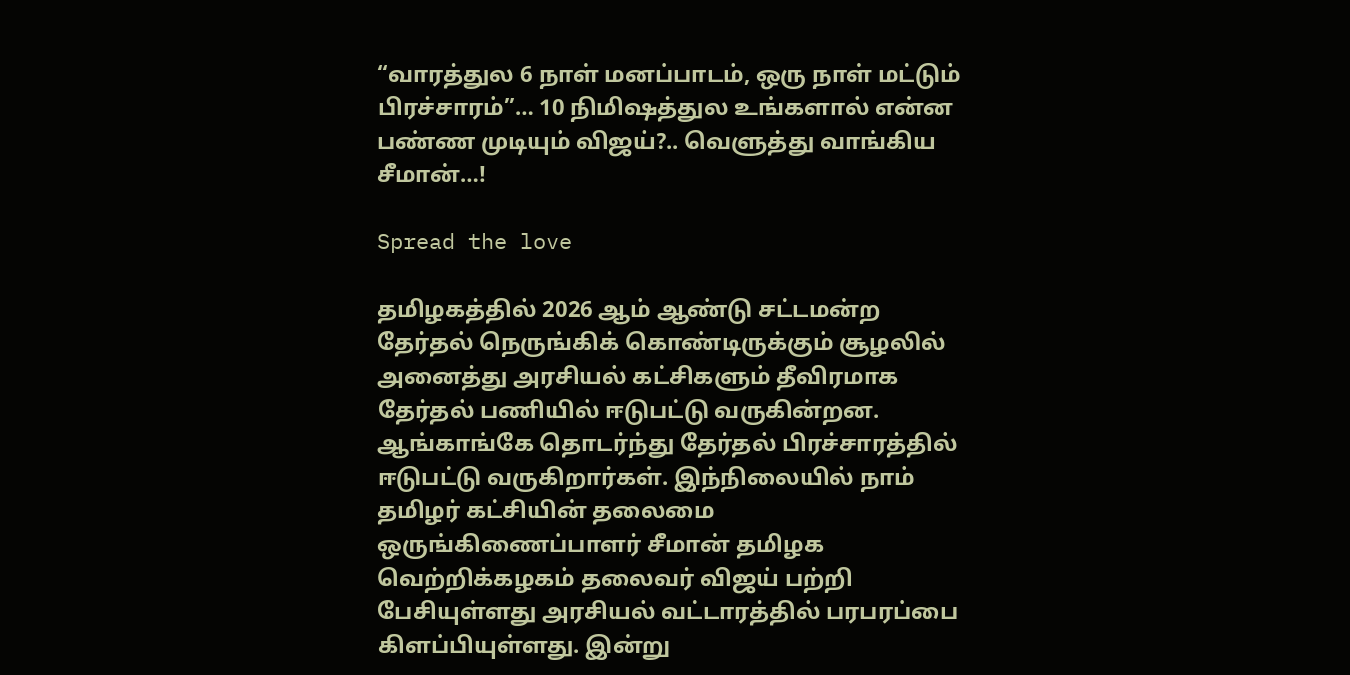“வாரத்துல 6 நாள் மனப்பாடம், ஒரு நாள் மட்டும் பிரச்சாரம்”… 10 நிமிஷத்துல உங்களால் என்ன பண்ண முடியும் விஜய்?.. வெளுத்து வாங்கிய சீமான்…!

Spread the love

தமிழகத்தில் 2026 ஆம் ஆண்டு சட்டமன்ற தேர்தல் நெருங்கிக் கொண்டிருக்கும் சூழலில் அனைத்து அரசியல் கட்சிகளும் தீவிரமாக தேர்தல் பணியில் ஈடுபட்டு வருகின்றன. ஆங்காங்கே தொடர்ந்து தேர்தல் பிரச்சாரத்தில் ஈடுபட்டு வருகிறார்கள். இந்நிலையில் நாம் தமிழர் கட்சியின் தலைமை ஒருங்கிணைப்பாளர் சீமான் தமிழக வெற்றிக்கழகம் தலைவர் விஜய் பற்றி பேசியுள்ளது அரசியல் வட்டாரத்தில் பரபரப்பை கிளப்பியுள்ளது. இன்று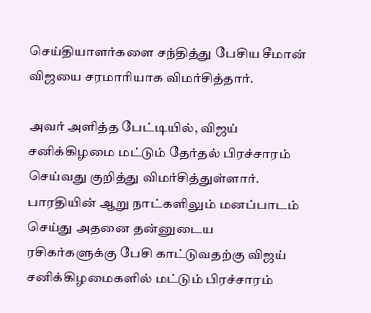செய்தியாளர்களை சந்தித்து பேசிய சீமான் விஜயை சரமாரியாக விமர்சித்தார்.

அவர் அளித்த பேட்டியில், விஜய் சனிக்கிழமை மட்டும் தேர்தல் பிரச்சாரம் செய்வது குறித்து விமர்சித்துள்ளார். பாரதியின் ஆறு நாட்களிலும் மனப்பாடம் செய்து அதனை தன்னுடைய ரசிகர்களுக்கு பேசி காட்டுவதற்கு விஜய் சனிக்கிழமைகளில் மட்டும் பிரச்சாரம்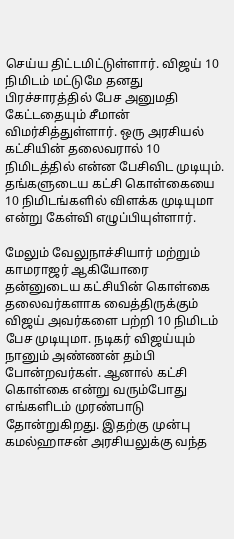செய்ய திட்டமிட்டுள்ளார். விஜய் 10 நிமிடம் மட்டுமே தனது பிரச்சாரத்தில் பேச அனுமதி கேட்டதையும் சீமான் விமர்சித்துள்ளார். ஒரு அரசியல் கட்சியின் தலைவரால் 10 நிமிடத்தில் என்ன பேசிவிட முடியும். தங்களுடைய கட்சி கொள்கையை 10 நிமிடங்களில் விளக்க முடியுமா என்று கேள்வி எழுப்பியுள்ளார்.

மேலும் வேலுநாச்சியார் மற்றும் காமராஜர் ஆகியோரை தன்னுடைய கட்சியின் கொள்கை தலைவர்களாக வைத்திருக்கும் விஜய் அவர்களை பற்றி 10 நிமிடம் பேச முடியுமா. நடிகர் விஜய்யும் நானும் அண்ணன் தம்பி போன்றவர்கள். ஆனால் கட்சி கொள்கை என்று வரும்போது எங்களிடம் முரண்பாடு தோன்றுகிறது. இதற்கு முன்பு கமல்ஹாசன் அரசியலுக்கு வந்த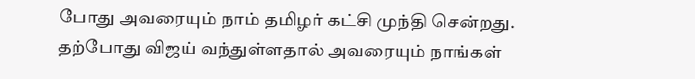போது அவரையும் நாம் தமிழர் கட்சி முந்தி சென்றது. தற்போது விஜய் வந்துள்ளதால் அவரையும் நாங்கள்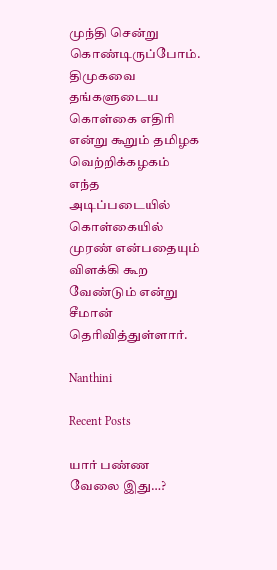முந்தி சென்று கொண்டிருப்போம். திமுகவை தங்களுடைய கொள்கை எதிரி என்று கூறும் தமிழக வெற்றிக்கழகம் எந்த அடிப்படையில் கொள்கையில் முரண் என்பதையும் விளக்கி கூற வேண்டும் என்று சீமான் தெரிவித்துள்ளார்.

Nanthini

Recent Posts

யார் பண்ண வேலை இது…?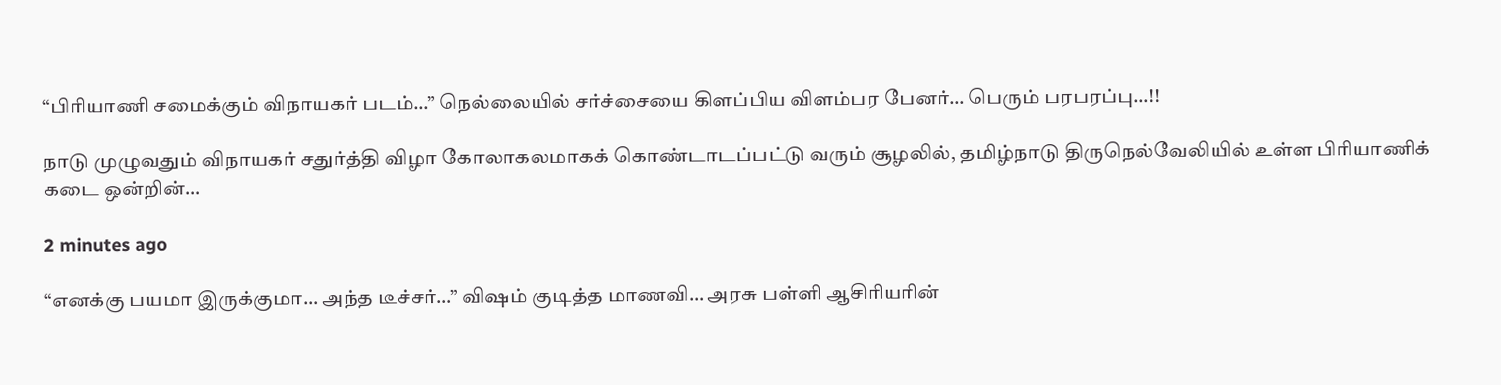“பிரியாணி சமைக்கும் விநாயகர் படம்…” நெல்லையில் சர்ச்சையை கிளப்பிய விளம்பர பேனர்… பெரும் பரபரப்பு…!!

நாடு முழுவதும் விநாயகர் சதுர்த்தி விழா கோலாகலமாகக் கொண்டாடப்பட்டு வரும் சூழலில், தமிழ்நாடு திருநெல்வேலியில் உள்ள பிரியாணிக் கடை ஒன்றின்…

2 minutes ago

“எனக்கு பயமா இருக்குமா… அந்த டீச்சர்…” விஷம் குடித்த மாணவி… அரசு பள்ளி ஆசிரியரின்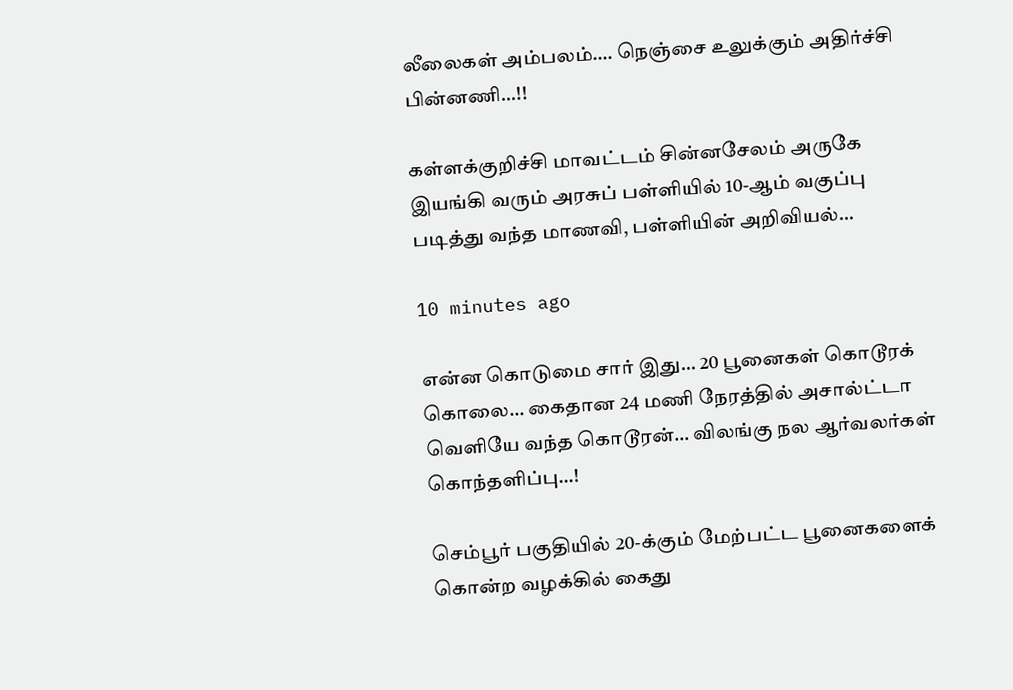லீலைகள் அம்பலம்…. நெஞ்சை உலுக்கும் அதிர்ச்சி பின்னணி…!!

கள்ளக்குறிச்சி மாவட்டம் சின்னசேலம் அருகே இயங்கி வரும் அரசுப் பள்ளியில் 10-ஆம் வகுப்பு படித்து வந்த மாணவி, பள்ளியின் அறிவியல்…

10 minutes ago

என்ன கொடுமை சார் இது… 20 பூனைகள் கொடூரக் கொலை… கைதான 24 மணி நேரத்தில் அசால்ட்டா வெளியே வந்த கொடூரன்… விலங்கு நல ஆர்வலர்கள் கொந்தளிப்பு…!

செம்பூர் பகுதியில் 20-க்கும் மேற்பட்ட பூனைகளைக் கொன்ற வழக்கில் கைது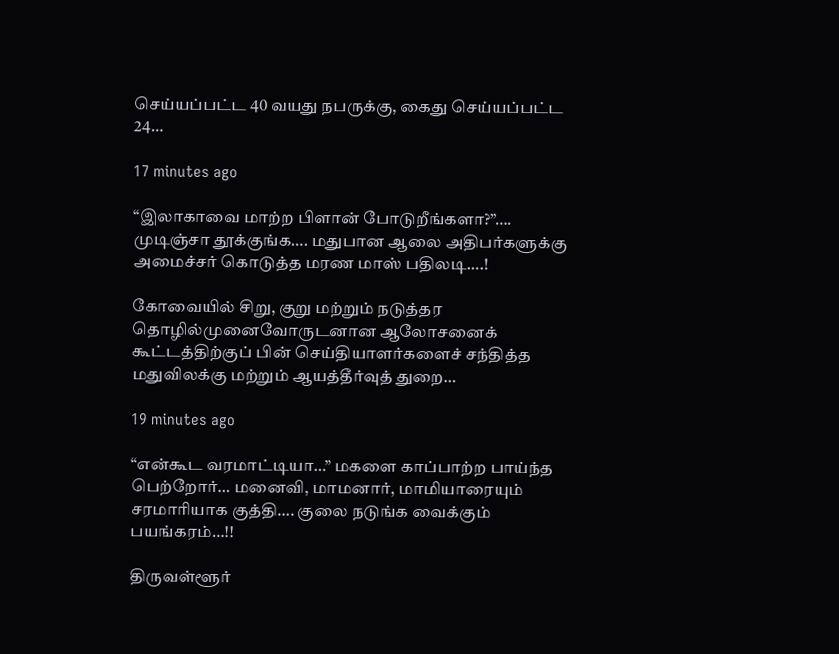செய்யப்பட்ட 40 வயது நபருக்கு, கைது செய்யப்பட்ட 24…

17 minutes ago

“இலாகாவை மாற்ற பிளான் போடுறீங்களா?”…. முடிஞ்சா தூக்குங்க…. மதுபான ஆலை அதிபர்களுக்கு அமைச்சர் கொடுத்த மரண மாஸ் பதிலடி….!

கோவையில் சிறு, குறு மற்றும் நடுத்தர தொழில்முனைவோருடனான ஆலோசனைக் கூட்டத்திற்குப் பின் செய்தியாளர்களைச் சந்தித்த மதுவிலக்கு மற்றும் ஆயத்தீர்வுத் துறை…

19 minutes ago

“என்கூட வரமாட்டியா…” மகளை காப்பாற்ற பாய்ந்த பெற்றோர்… மனைவி, மாமனார், மாமியாரையும் சரமாரியாக குத்தி…. குலை நடுங்க வைக்கும் பயங்கரம்…!!

திருவள்ளூர்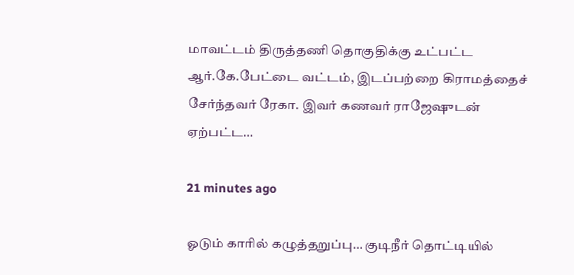மாவட்டம் திருத்தணி தொகுதிக்கு உட்பட்ட ஆர்.கே.பேட்டை வட்டம், இடப்பற்றை கிராமத்தைச் சேர்ந்தவர் ரேகா. இவர் கணவர் ராஜேஷுடன் ஏற்பட்ட…

21 minutes ago

ஓடும் காரில் கழுத்தறுப்பு… குடிநீர் தொட்டியில்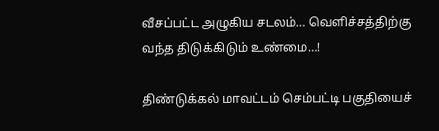வீசப்பட்ட அழுகிய சடலம்… வெளிச்சத்திற்கு வந்த திடுக்கிடும் உண்மை…!

திண்டுக்கல் மாவட்டம் செம்பட்டி பகுதியைச்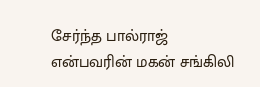சேர்ந்த பால்ராஜ் என்பவரின் மகன் சங்கிலி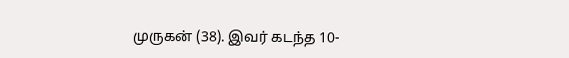முருகன் (38). இவர் கடந்த 10-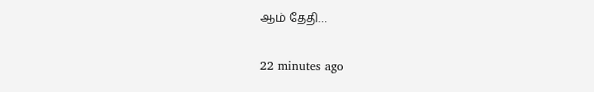ஆம் தேதி…

22 minutes ago